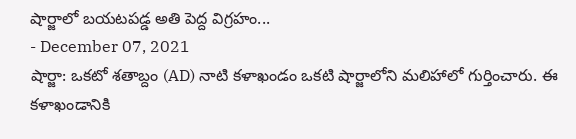షార్జాలో బయటపడ్డ అతి పెద్ద విగ్రహం...
- December 07, 2021
షార్జా: ఒకటో శతాబ్దం (AD) నాటి కళాఖండం ఒకటి షార్జాలోని మలిహాలో గుర్తించారు. ఈ కళాఖండానికి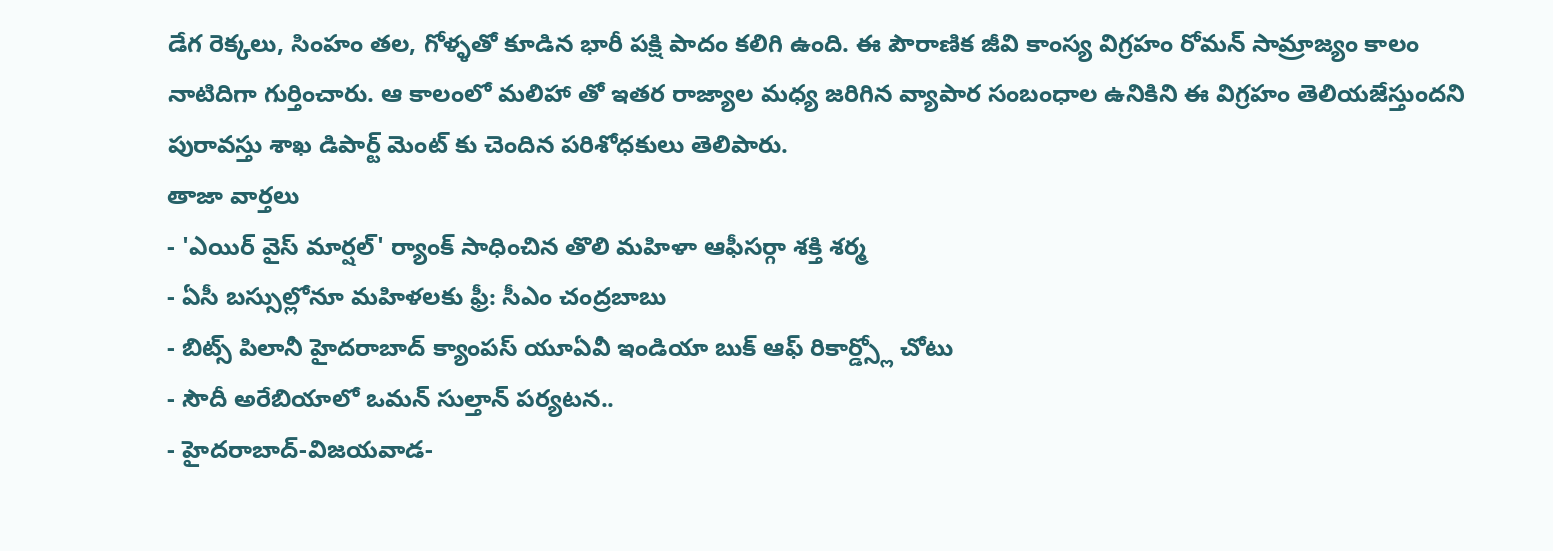డేగ రెక్కలు, సింహం తల, గోళ్ళతో కూడిన భారీ పక్షి పాదం కలిగి ఉంది. ఈ పౌరాణిక జీవి కాంస్య విగ్రహం రోమన్ సామ్రాజ్యం కాలం నాటిదిగా గుర్తించారు. ఆ కాలంలో మలిహా తో ఇతర రాజ్యాల మధ్య జరిగిన వ్యాపార సంబంధాల ఉనికిని ఈ విగ్రహం తెలియజేస్తుందని పురావస్తు శాఖ డిపార్ట్ మెంట్ కు చెందిన పరిశోధకులు తెలిపారు.
తాజా వార్తలు
- 'ఎయిర్ వైస్ మార్షల్' ర్యాంక్ సాధించిన తొలి మహిళా ఆఫీసర్గా శక్తి శర్మ
- ఏసీ బస్సుల్లోనూ మహిళలకు ఫ్రీ: సీఎం చంద్రబాబు
- బిట్స్ పిలానీ హైదరాబాద్ క్యాంపస్ యూఏవీ ఇండియా బుక్ ఆఫ్ రికార్డ్స్లో చోటు
- సౌదీ అరేబియాలో ఒమన్ సుల్తాన్ పర్యటన..
- హైదరాబాద్-విజయవాడ-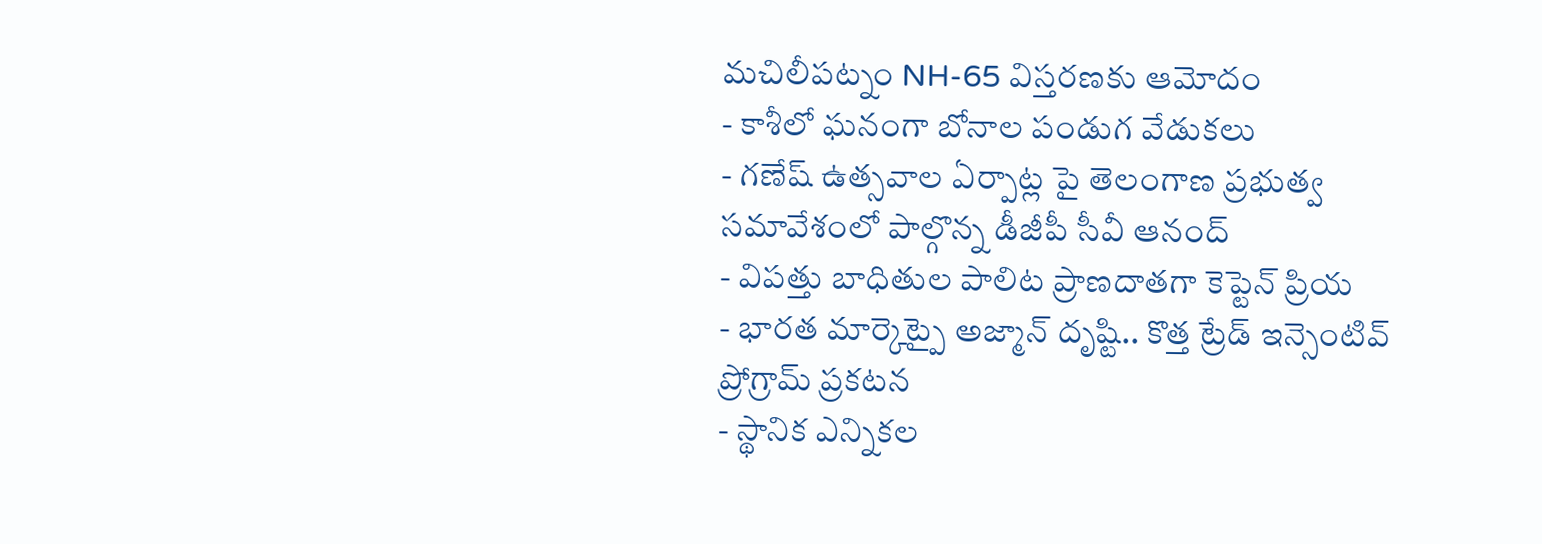మచిలీపట్నం NH-65 విస్తరణకు ఆమోదం
- కాశీలో ఘనంగా బోనాల పండుగ వేడుకలు
- గణేష్ ఉత్సవాల ఏర్పాట్ల పై తెలంగాణ ప్రభుత్వ సమావేశంలో పాల్గొన్న డీజీపీ సీవీ ఆనంద్
- విపత్తు బాధితుల పాలిట ప్రాణదాతగా కెప్టెన్ ప్రియ
- భారత మార్కెట్పై అజ్మాన్ దృష్టి.. కొత్త ట్రేడ్ ఇన్సెంటివ్ ప్రోగ్రామ్ ప్రకటన
- స్థానిక ఎన్నికల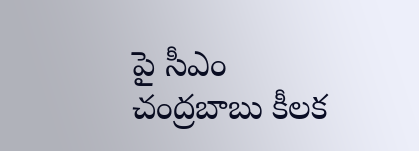పై సీఎం చంద్రబాబు కీలక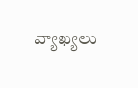వ్యాఖ్యలు